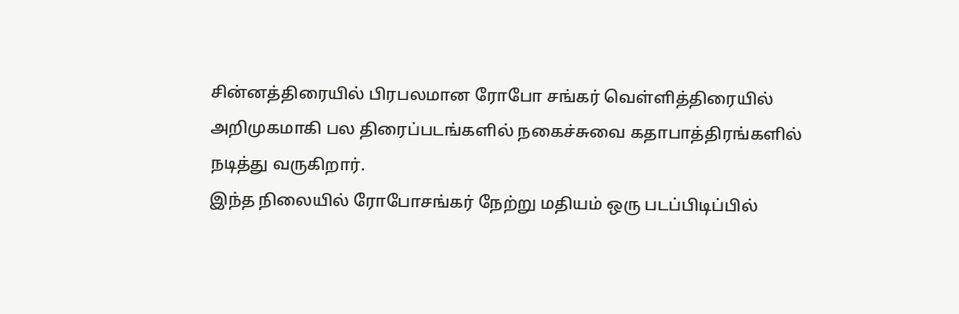சின்னத்திரையில் பிரபலமான ரோபோ சங்கர் வெள்ளித்திரையில் அறிமுகமாகி பல திரைப்படங்களில் நகைச்சுவை கதாபாத்திரங்களில் நடித்து வருகிறார்.
இந்த நிலையில் ரோபோசங்கர் நேற்று மதியம் ஒரு படப்பிடிப்பில்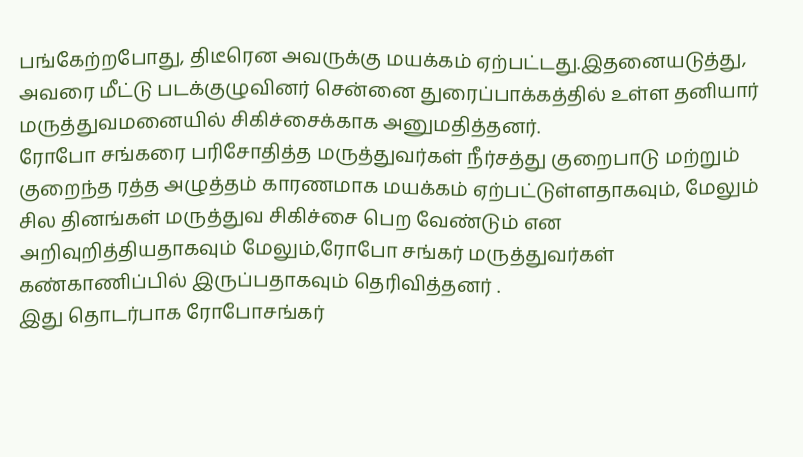பங்கேற்றபோது, திடீரென அவருக்கு மயக்கம் ஏற்பட்டது.இதனையடுத்து, அவரை மீட்டு படக்குழுவினர் சென்னை துரைப்பாக்கத்தில் உள்ள தனியார் மருத்துவமனையில் சிகிச்சைக்காக அனுமதித்தனர்.
ரோபோ சங்கரை பரிசோதித்த மருத்துவர்கள் நீர்சத்து குறைபாடு மற்றும் குறைந்த ரத்த அழுத்தம் காரணமாக மயக்கம் ஏற்பட்டுள்ளதாகவும், மேலும் சில தினங்கள் மருத்துவ சிகிச்சை பெற வேண்டும் என அறிவுறித்தியதாகவும் மேலும்,ரோபோ சங்கர் மருத்துவர்கள் கண்காணிப்பில் இருப்பதாகவும் தெரிவித்தனர் .
இது தொடர்பாக ரோபோசங்கர்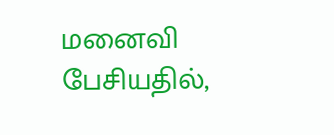மனைவி பேசியதில்,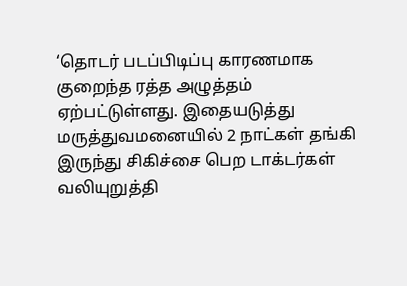‘தொடர் படப்பிடிப்பு காரணமாக குறைந்த ரத்த அழுத்தம் ஏற்பட்டுள்ளது. இதையடுத்து மருத்துவமனையில் 2 நாட்கள் தங்கி இருந்து சிகிச்சை பெற டாக்டர்கள் வலியுறுத்தி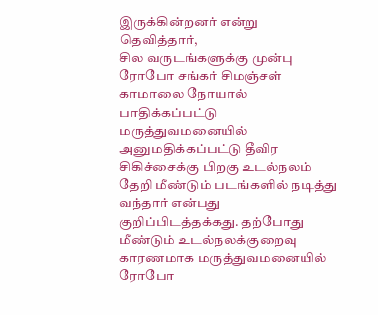இருக்கின்றனர் என்று தெவித்தார்,
சில வருடங்களுக்கு முன்பு ரோபோ சங்கர் சிமஞ்சள் காமாலை நோயால் பாதிக்கப்பட்டு மருத்துவமனையில் அனுமதிக்கப்பட்டு தீவிர சிகிச்சைக்கு பிறகு உடல்நலம் தேறி மீண்டும் படங்களில் நடித்து வந்தார் என்பது குறிப்பிடத்தக்கது. தற்போது மீண்டும் உடல்நலக்குறைவு காரணமாக மருத்துவமனையில் ரோபோ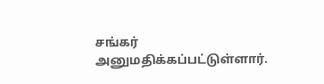சங்கர் அனுமதிக்கப்பட்டுள்ளார்.